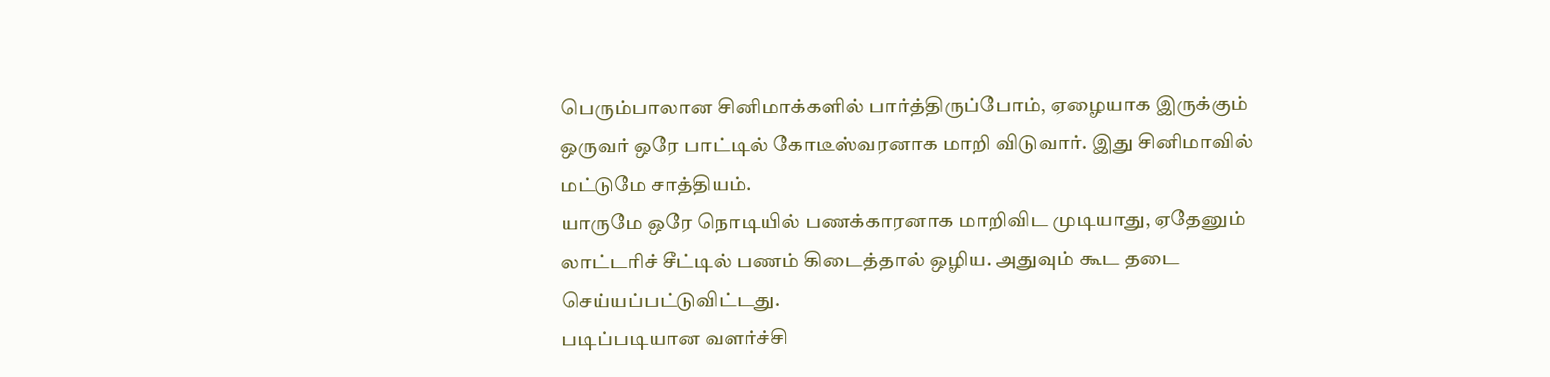பெரும்பாலான சினிமாக்களில் பார்த்திருப்போம், ஏழையாக இருக்கும் ஒருவர் ஒரே பாட்டில் கோடீஸ்வரனாக மாறி விடுவார். இது சினிமாவில் மட்டுமே சாத்தியம்.
யாருமே ஒரே நொடியில் பணக்காரனாக மாறிவிட முடியாது, ஏதேனும் லாட்டரிச் சீட்டில் பணம் கிடைத்தால் ஒழிய. அதுவும் கூட தடை செய்யப்பட்டுவிட்டது.
படிப்படியான வளர்ச்சி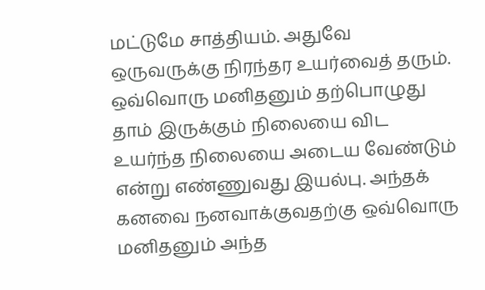மட்டுமே சாத்தியம். அதுவே ஒருவருக்கு நிரந்தர உயர்வைத் தரும்.
ஒவ்வொரு மனிதனும் தற்பொழுது தாம் இருக்கும் நிலையை விட உயர்ந்த நிலையை அடைய வேண்டும் என்று எண்ணுவது இயல்பு. அந்தக் கனவை நனவாக்குவதற்கு ஒவ்வொரு மனிதனும் அந்த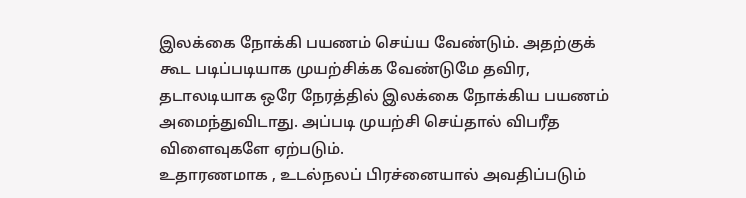இலக்கை நோக்கி பயணம் செய்ய வேண்டும். அதற்குக் கூட படிப்படியாக முயற்சிக்க வேண்டுமே தவிர, தடாலடியாக ஒரே நேரத்தில் இலக்கை நோக்கிய பயணம் அமைந்துவிடாது. அப்படி முயற்சி செய்தால் விபரீத விளைவுகளே ஏற்படும்.
உதாரணமாக , உடல்நலப் பிரச்னையால் அவதிப்படும்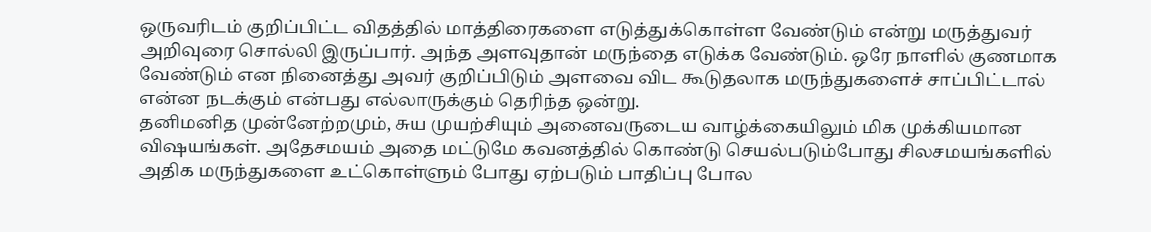ஒருவரிடம் குறிப்பிட்ட விதத்தில் மாத்திரைகளை எடுத்துக்கொள்ள வேண்டும் என்று மருத்துவர் அறிவுரை சொல்லி இருப்பார். அந்த அளவுதான் மருந்தை எடுக்க வேண்டும். ஒரே நாளில் குணமாக வேண்டும் என நினைத்து அவர் குறிப்பிடும் அளவை விட கூடுதலாக மருந்துகளைச் சாப்பிட்டால் என்ன நடக்கும் என்பது எல்லாருக்கும் தெரிந்த ஒன்று.
தனிமனித முன்னேற்றமும், சுய முயற்சியும் அனைவருடைய வாழ்க்கையிலும் மிக முக்கியமான விஷயங்கள். அதேசமயம் அதை மட்டுமே கவனத்தில் கொண்டு செயல்படும்போது சிலசமயங்களில் அதிக மருந்துகளை உட்கொள்ளும் போது ஏற்படும் பாதிப்பு போல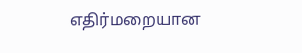எதிர்மறையான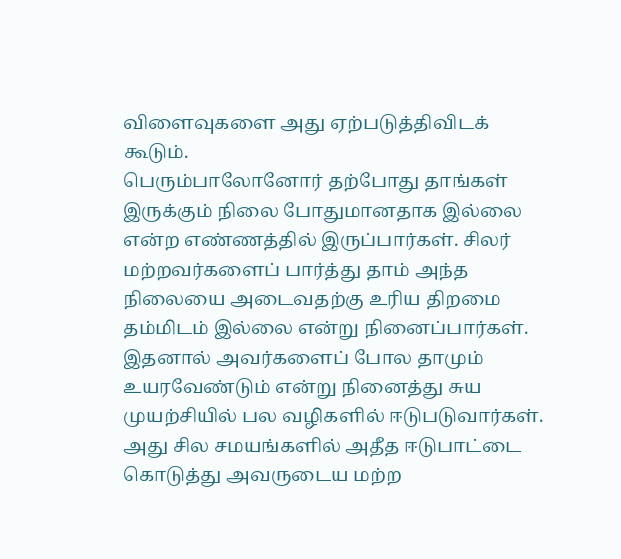விளைவுகளை அது ஏற்படுத்திவிடக் கூடும்.
பெரும்பாலோனோர் தற்போது தாங்கள் இருக்கும் நிலை போதுமானதாக இல்லை என்ற எண்ணத்தில் இருப்பார்கள். சிலர் மற்றவர்களைப் பார்த்து தாம் அந்த நிலையை அடைவதற்கு உரிய திறமை தம்மிடம் இல்லை என்று நினைப்பார்கள். இதனால் அவர்களைப் போல தாமும் உயரவேண்டும் என்று நினைத்து சுய முயற்சியில் பல வழிகளில் ஈடுபடுவார்கள். அது சில சமயங்களில் அதீத ஈடுபாட்டை கொடுத்து அவருடைய மற்ற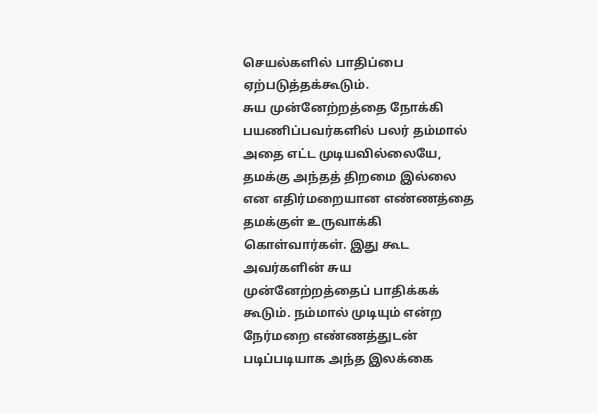செயல்களில் பாதிப்பை ஏற்படுத்தக்கூடும்.
சுய முன்னேற்றத்தை நோக்கி பயணிப்பவர்களில் பலர் தம்மால் அதை எட்ட முடியவில்லையே, தமக்கு அந்தத் திறமை இல்லை என எதிர்மறையான எண்ணத்தை தமக்குள் உருவாக்கி கொள்வார்கள். இது கூட அவர்களின் சுய முன்னேற்றத்தைப் பாதிக்கக் கூடும். நம்மால் முடியும் என்ற நேர்மறை எண்ணத்துடன் படிப்படியாக அந்த இலக்கை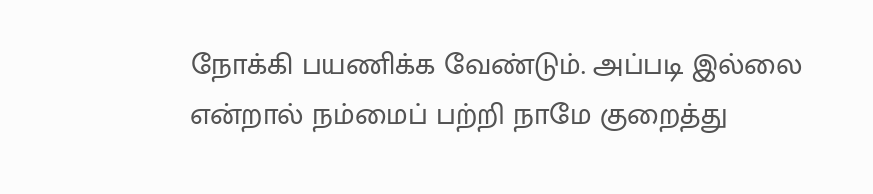நோக்கி பயணிக்க வேண்டும். அப்படி இல்லை என்றால் நம்மைப் பற்றி நாமே குறைத்து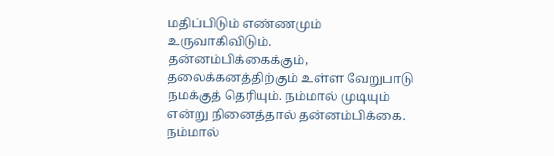மதிப்பிடும் எண்ணமும் உருவாகிவிடும்.
தன்னம்பிக்கைக்கும், தலைக்கனத்திற்கும் உள்ள வேறுபாடு நமக்குத் தெரியும். நம்மால் முடியும் என்று நினைத்தால் தன்னம்பிக்கை. நம்மால்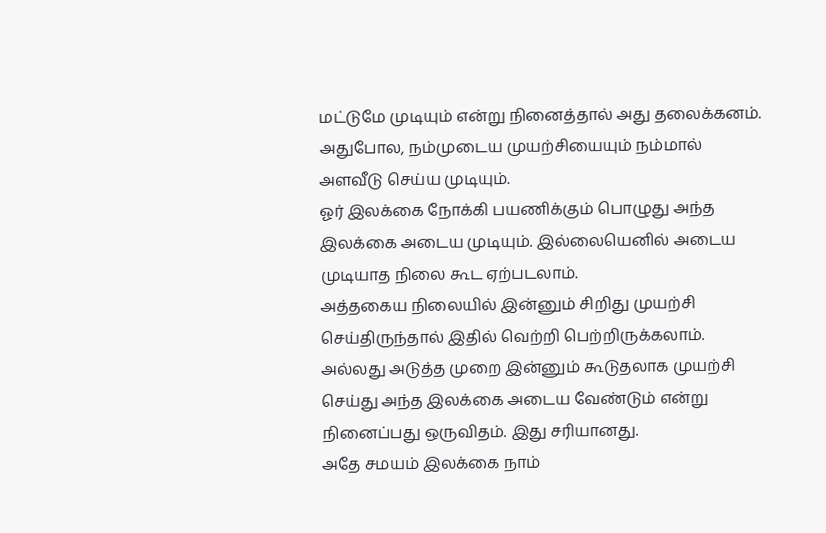மட்டுமே முடியும் என்று நினைத்தால் அது தலைக்கனம்.
அதுபோல, நம்முடைய முயற்சியையும் நம்மால் அளவீடு செய்ய முடியும்.
ஓர் இலக்கை நோக்கி பயணிக்கும் பொழுது அந்த இலக்கை அடைய முடியும். இல்லையெனில் அடைய முடியாத நிலை கூட ஏற்படலாம்.
அத்தகைய நிலையில் இன்னும் சிறிது முயற்சி செய்திருந்தால் இதில் வெற்றி பெற்றிருக்கலாம். அல்லது அடுத்த முறை இன்னும் கூடுதலாக முயற்சி செய்து அந்த இலக்கை அடைய வேண்டும் என்று நினைப்பது ஒருவிதம். இது சரியானது.
அதே சமயம் இலக்கை நாம்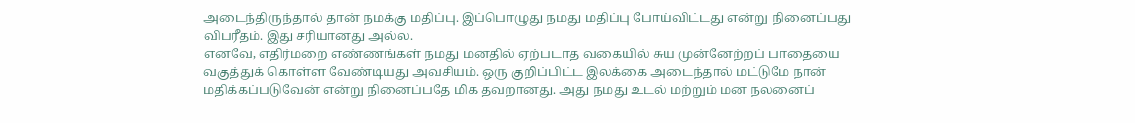அடைந்திருந்தால் தான் நமக்கு மதிப்பு. இப்பொழுது நமது மதிப்பு போய்விட்டது என்று நினைப்பது விபரீதம். இது சரியானது அல்ல.
எனவே, எதிர்மறை எண்ணங்கள் நமது மனதில் ஏற்படாத வகையில் சுய முன்னேற்றப் பாதையை வகுத்துக் கொள்ள வேண்டியது அவசியம். ஒரு குறிப்பிட்ட இலக்கை அடைந்தால் மட்டுமே நான் மதிக்கப்படுவேன் என்று நினைப்பதே மிக தவறானது. அது நமது உடல் மற்றும் மன நலனைப்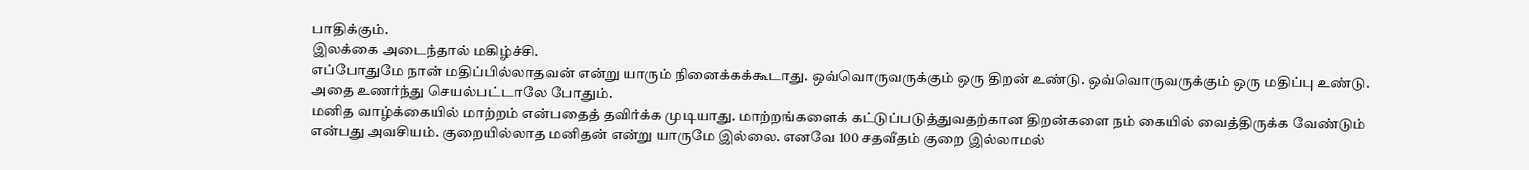பாதிக்கும்.
இலக்கை அடைந்தால் மகிழ்ச்சி.
எப்போதுமே நான் மதிப்பில்லாதவன் என்று யாரும் நினைக்கக்கூடாது. ஒவ்வொருவருக்கும் ஒரு திறன் உண்டு. ஒவ்வொருவருக்கும் ஒரு மதிப்பு உண்டு. அதை உணர்ந்து செயல்பட்டாலே போதும்.
மனித வாழ்க்கையில் மாற்றம் என்பதைத் தவிர்க்க முடியாது. மாற்றங்களைக் கட்டுப்படுத்துவதற்கான திறன்களை நம் கையில் வைத்திருக்க வேண்டும் என்பது அவசியம். குறையில்லாத மனிதன் என்று யாருமே இல்லை. எனவே 100 சதவீதம் குறை இல்லாமல்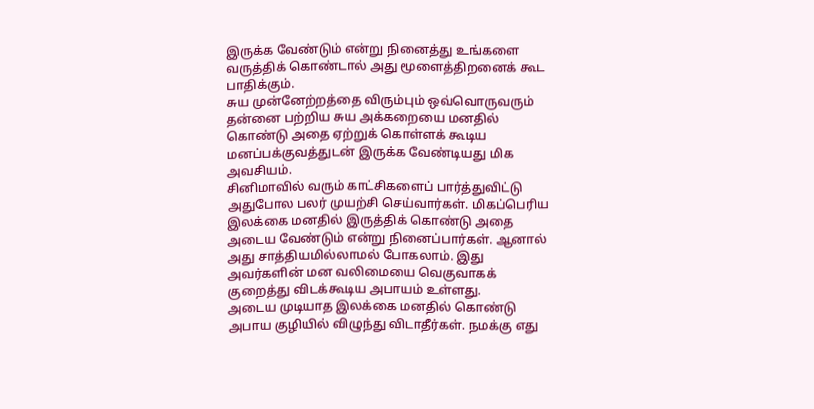இருக்க வேண்டும் என்று நினைத்து உங்களை வருத்திக் கொண்டால் அது மூளைத்திறனைக் கூட பாதிக்கும்.
சுய முன்னேற்றத்தை விரும்பும் ஒவ்வொருவரும் தன்னை பற்றிய சுய அக்கறையை மனதில் கொண்டு அதை ஏற்றுக் கொள்ளக் கூடிய மனப்பக்குவத்துடன் இருக்க வேண்டியது மிக அவசியம்.
சினிமாவில் வரும் காட்சிகளைப் பார்த்துவிட்டு அதுபோல பலர் முயற்சி செய்வார்கள். மிகப்பெரிய இலக்கை மனதில் இருத்திக் கொண்டு அதை அடைய வேண்டும் என்று நினைப்பார்கள். ஆனால் அது சாத்தியமில்லாமல் போகலாம். இது அவர்களின் மன வலிமையை வெகுவாகக் குறைத்து விடக்கூடிய அபாயம் உள்ளது.
அடைய முடியாத இலக்கை மனதில் கொண்டு அபாய குழியில் விழுந்து விடாதீர்கள். நமக்கு எது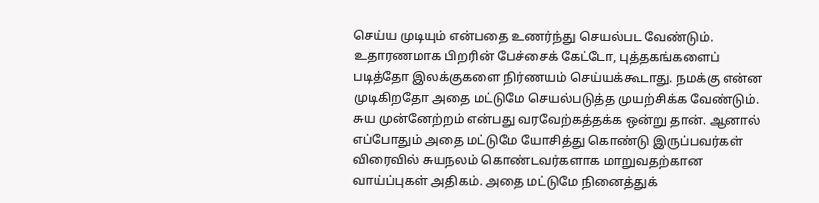செய்ய முடியும் என்பதை உணர்ந்து செயல்பட வேண்டும்.
உதாரணமாக பிறரின் பேச்சைக் கேட்டோ, புத்தகங்களைப் படித்தோ இலக்குகளை நிர்ணயம் செய்யக்கூடாது. நமக்கு என்ன
முடிகிறதோ அதை மட்டுமே செயல்படுத்த முயற்சிக்க வேண்டும்.
சுய முன்னேற்றம் என்பது வரவேற்கத்தக்க ஒன்று தான். ஆனால் எப்போதும் அதை மட்டுமே யோசித்து கொண்டு இருப்பவர்கள் விரைவில் சுயநலம் கொண்டவர்களாக மாறுவதற்கான வாய்ப்புகள் அதிகம். அதை மட்டுமே நினைத்துக்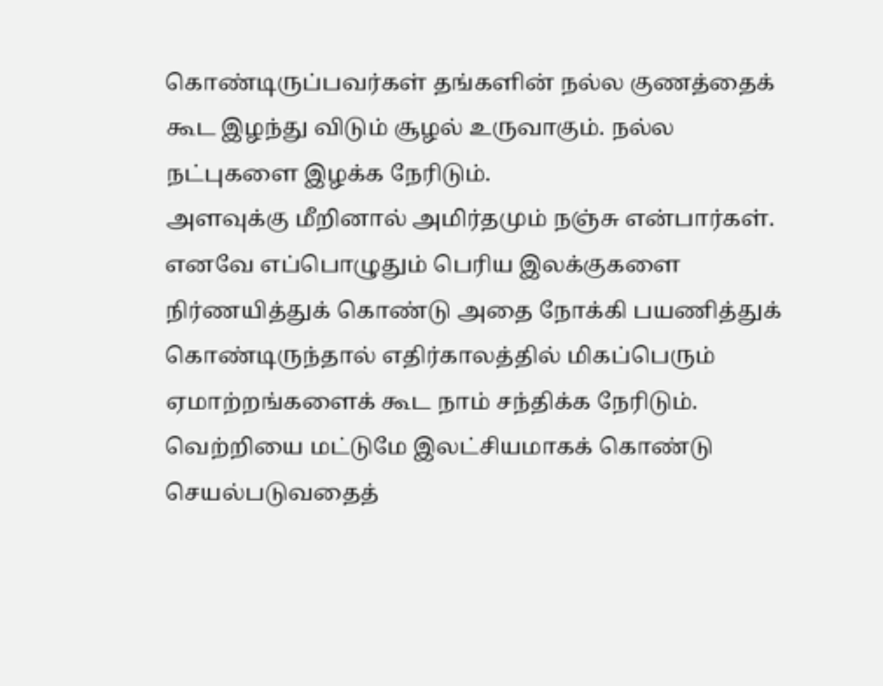கொண்டிருப்பவர்கள் தங்களின் நல்ல குணத்தைக் கூட இழந்து விடும் சூழல் உருவாகும். நல்ல நட்புகளை இழக்க நேரிடும்.
அளவுக்கு மீறினால் அமிர்தமும் நஞ்சு என்பார்கள். எனவே எப்பொழுதும் பெரிய இலக்குகளை நிர்ணயித்துக் கொண்டு அதை நோக்கி பயணித்துக் கொண்டிருந்தால் எதிர்காலத்தில் மிகப்பெரும் ஏமாற்றங்களைக் கூட நாம் சந்திக்க நேரிடும்.
வெற்றியை மட்டுமே இலட்சியமாகக் கொண்டு செயல்படுவதைத்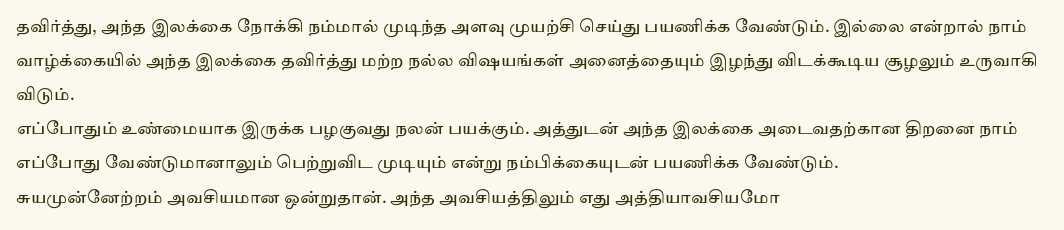தவிர்த்து, அந்த இலக்கை நோக்கி நம்மால் முடிந்த அளவு முயற்சி செய்து பயணிக்க வேண்டும். இல்லை என்றால் நாம் வாழ்க்கையில் அந்த இலக்கை தவிர்த்து மற்ற நல்ல விஷயங்கள் அனைத்தையும் இழந்து விடக்கூடிய சூழலும் உருவாகி
விடும்.
எப்போதும் உண்மையாக இருக்க பழகுவது நலன் பயக்கும். அத்துடன் அந்த இலக்கை அடைவதற்கான திறனை நாம் எப்போது வேண்டுமானாலும் பெற்றுவிட முடியும் என்று நம்பிக்கையுடன் பயணிக்க வேண்டும்.
சுயமுன்னேற்றம் அவசியமான ஒன்றுதான். அந்த அவசியத்திலும் எது அத்தியாவசியமோ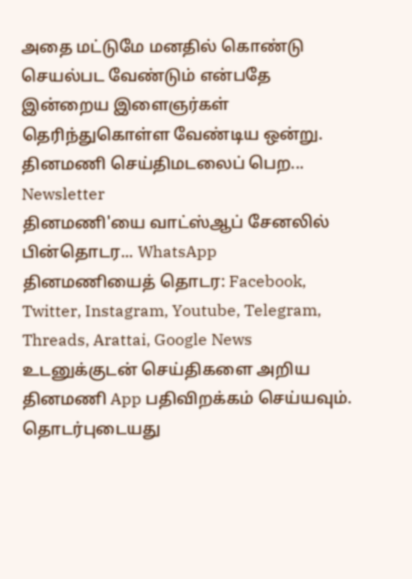அதை மட்டுமே மனதில் கொண்டு செயல்பட வேண்டும் என்பதே இன்றைய இளைஞர்கள் தெரிந்துகொள்ள வேண்டிய ஒன்று.
தினமணி செய்திமடலைப் பெற... Newsletter
தினமணி'யை வாட்ஸ்ஆப் சேனலில் பின்தொடர... WhatsApp
தினமணியைத் தொடர: Facebook, Twitter, Instagram, Youtube, Telegram, Threads, Arattai, Google News
உடனுக்குடன் செய்திகளை அறிய தினமணி App பதிவிறக்கம் செய்யவும்.
தொடர்புடையது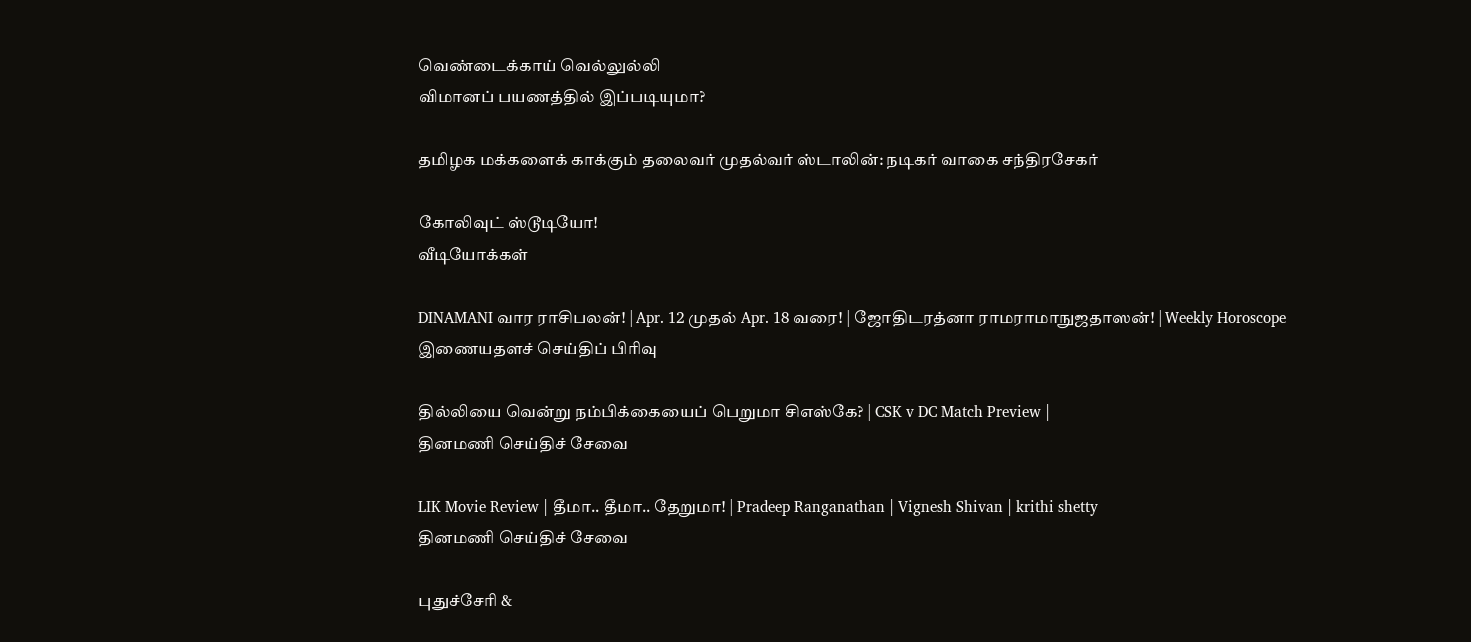வெண்டைக்காய் வெல்லுல்லி
விமானப் பயணத்தில் இப்படியுமா?

தமிழக மக்களைக் காக்கும் தலைவர் முதல்வர் ஸ்டாலின்: நடிகர் வாகை சந்திரசேகர்

கோலிவுட் ஸ்டூடியோ!
வீடியோக்கள்

DINAMANI வார ராசிபலன்! | Apr. 12 முதல் Apr. 18 வரை! | ஜோதிடரத்னா ராமராமாநுஜதாஸன்! | Weekly Horoscope
இணையதளச் செய்திப் பிரிவு

தில்லியை வென்று நம்பிக்கையைப் பெறுமா சிஎஸ்கே? | CSK v DC Match Preview |
தினமணி செய்திச் சேவை

LIK Movie Review | தீமா.. தீமா.. தேறுமா! | Pradeep Ranganathan | Vignesh Shivan | krithi shetty
தினமணி செய்திச் சேவை

புதுச்சேரி &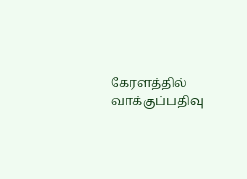கேரளத்தில் வாக்குப்பதிவு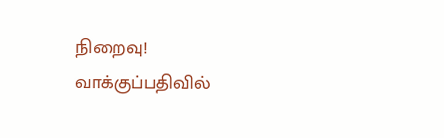நிறைவு! வாக்குப்பதிவில்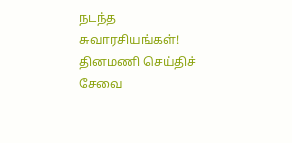நடந்த சுவாரசியங்கள்!
தினமணி செய்திச் சேவை